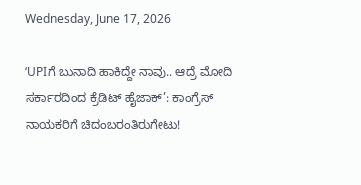Wednesday, June 17, 2026

‘UPIಗೆ ಬುನಾದಿ ಹಾಕಿದ್ದೇ ನಾವು.. ಆದ್ರೆ ಮೋದಿ ಸರ್ಕಾರದಿಂದ ಕ್ರೆಡಿಟ್ ಹೈಜಾಕ್’: ಕಾಂಗ್ರೆಸ್ ನಾಯಕರಿಗೆ ಚಿದಂಬರಂತಿರುಗೇಟು!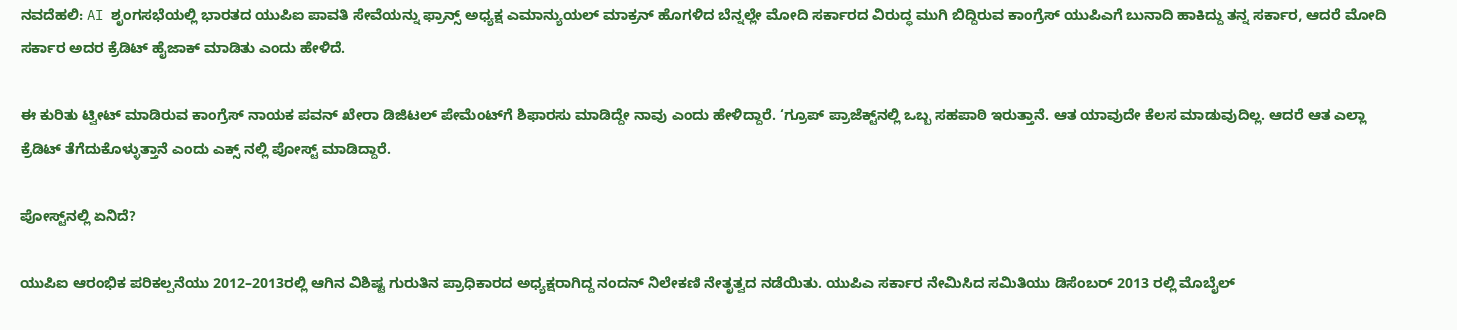ನವದೆಹಲಿ: AI ಶೃಂಗಸಭೆಯಲ್ಲಿ ಭಾರತದ ಯುಪಿಐ ಪಾವತಿ ಸೇವೆಯನ್ನು ಫ್ರಾನ್ಸ್ ಅಧ್ಯಕ್ಷ ಎಮಾನ್ಯುಯಲ್ ಮಾಕ್ರನ್ ಹೊಗಳಿದ ಬೆನ್ನಲ್ಲೇ ಮೋದಿ ಸರ್ಕಾರದ ವಿರುದ್ಧ ಮುಗಿ ಬಿದ್ದಿರುವ ಕಾಂಗ್ರೆಸ್ ಯುಪಿಎಗೆ ಬುನಾದಿ ಹಾಕಿದ್ದು ತನ್ನ ಸರ್ಕಾರ, ಆದರೆ ಮೋದಿ ಸರ್ಕಾರ ಅದರ ಕ್ರೆಡಿಟ್ ಹೈಜಾಕ್ ಮಾಡಿತು ಎಂದು ಹೇಳಿದೆ.

ಈ ಕುರಿತು ಟ್ವೀಟ್ ಮಾಡಿರುವ ಕಾಂಗ್ರೆಸ್ ನಾಯಕ ಪವನ್ ಖೇರಾ ಡಿಜಿಟಲ್ ಪೇಮೆಂಟ್‌ಗೆ ಶಿಫಾರಸು ಮಾಡಿದ್ದೇ ನಾವು ಎಂದು ಹೇಳಿದ್ದಾರೆ. ‘ಗ್ರೂಪ್ ಪ್ರಾಜೆಕ್ಟ್‌ನಲ್ಲಿ ಒಬ್ಬ ಸಹಪಾಠಿ ಇರುತ್ತಾನೆ. ಆತ ಯಾವುದೇ ಕೆಲಸ ಮಾಡುವುದಿಲ್ಲ. ಆದರೆ ಆತ ಎಲ್ಲಾ ಕ್ರೆಡಿಟ್ ತೆಗೆದುಕೊಳ್ಳುತ್ತಾನೆ ಎಂದು ಎಕ್ಸ್ ನಲ್ಲಿ ಪೋಸ್ಟ್ ಮಾಡಿದ್ದಾರೆ.

ಪೋಸ್ಟ್‌ನಲ್ಲಿ ಏನಿದೆ?

ಯುಪಿಐ ಆರಂಭಿಕ ಪರಿಕಲ್ಪನೆಯು 2012–2013ರಲ್ಲಿ ಆಗಿನ ವಿಶಿಷ್ಟ ಗುರುತಿನ ಪ್ರಾಧಿಕಾರದ ಅಧ್ಯಕ್ಷರಾಗಿದ್ದ ನಂದನ್ ನಿಲೇಕಣಿ ನೇತೃತ್ವದ ನಡೆಯಿತು. ಯುಪಿಎ ಸರ್ಕಾರ ನೇಮಿಸಿದ ಸಮಿತಿಯು ಡಿಸೆಂಬರ್ 2013 ರಲ್ಲಿ ಮೊಬೈಲ್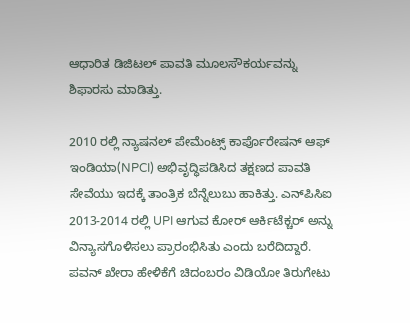ಆಧಾರಿತ ಡಿಜಿಟಲ್ ಪಾವತಿ ಮೂಲಸೌಕರ್ಯವನ್ನು ಶಿಫಾರಸು ಮಾಡಿತ್ತು.

2010 ರಲ್ಲಿ ನ್ಯಾಷನಲ್ ಪೇಮೆಂಟ್ಸ್ ಕಾರ್ಪೊರೇಷನ್ ಆಫ್ ಇಂಡಿಯಾ(NPCI) ಅಭಿವೃದ್ಧಿಪಡಿಸಿದ ತಕ್ಷಣದ ಪಾವತಿ ಸೇವೆಯು ಇದಕ್ಕೆ ತಾಂತ್ರಿಕ ಬೆನ್ನೆಲುಬು ಹಾಕಿತ್ತು. ಎನ್‌ಪಿಸಿಐ 2013-2014 ರಲ್ಲಿ UPI ಆಗುವ ಕೋರ್ ಆರ್ಕಿಟೆಕ್ಚರ್ ಅನ್ನು ವಿನ್ಯಾಸಗೊಳಿಸಲು ಪ್ರಾರಂಭಿಸಿತು ಎಂದು ಬರೆದಿದ್ದಾರೆ.
ಪವನ್ ಖೇರಾ ಹೇಳಿಕೆಗೆ ಚಿದಂಬರಂ ವಿಡಿಯೋ ತಿರುಗೇಟು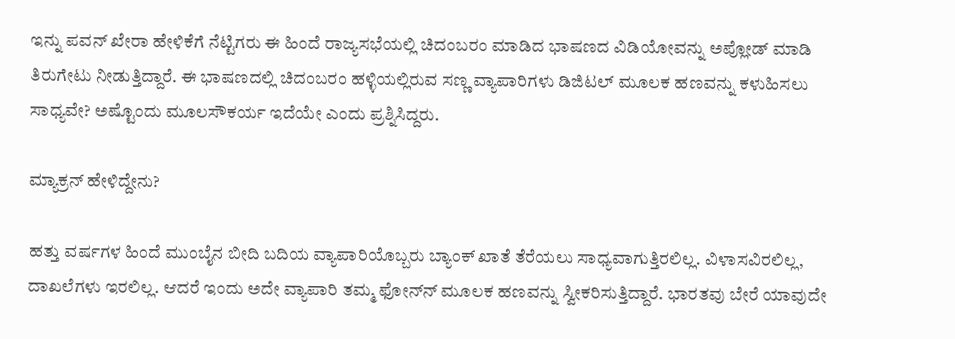ಇನ್ನು ಪವನ್‌ ಖೇರಾ ಹೇಳಿಕೆಗೆ ನೆಟ್ಟಿಗರು ಈ ಹಿಂದೆ ರಾಜ್ಯಸಭೆಯಲ್ಲಿ ಚಿದಂಬರಂ ಮಾಡಿದ ಭಾಷಣದ ವಿಡಿಯೋವನ್ನು ಅಪ್ಲೋಡ್‌ ಮಾಡಿ ತಿರುಗೇಟು ನೀಡುತ್ತಿದ್ದಾರೆ. ಈ ಭಾಷಣದಲ್ಲಿ ಚಿದಂಬರಂ ಹಳ್ಳಿಯಲ್ಲಿರುವ ಸಣ್ಣ ವ್ಯಾಪಾರಿಗಳು ಡಿಜಿಟಲ್‌ ಮೂಲಕ ಹಣವನ್ನು ಕಳುಹಿಸಲು ಸಾಧ್ಯವೇ? ಅಷ್ಟೊಂದು ಮೂಲಸೌಕರ್ಯ ಇದೆಯೇ ಎಂದು ಪ್ರಶ್ನಿಸಿದ್ದರು.

ಮ್ಯಾಕ್ರನ್‌ ಹೇಳಿದ್ದೇನು?

ಹತ್ತು ವರ್ಷಗಳ ಹಿಂದೆ ಮುಂಬೈನ ಬೀದಿ ಬದಿಯ ವ್ಯಾಪಾರಿಯೊಬ್ಬರು ಬ್ಯಾಂಕ್ ಖಾತೆ ತೆರೆಯಲು ಸಾಧ್ಯವಾಗುತ್ತಿರಲಿಲ್ಲ. ವಿಳಾಸವಿರಲಿಲ್ಲ, ದಾಖಲೆಗಳು ಇರಲಿಲ್ಲ. ಆದರೆ ಇಂದು ಅದೇ ವ್ಯಾಪಾರಿ ತಮ್ಮ ಫೋನ್‌ನ್‌ ಮೂಲಕ ಹಣವನ್ನು ಸ್ವೀಕರಿಸುತ್ತಿದ್ದಾರೆ. ಭಾರತವು ಬೇರೆ ಯಾವುದೇ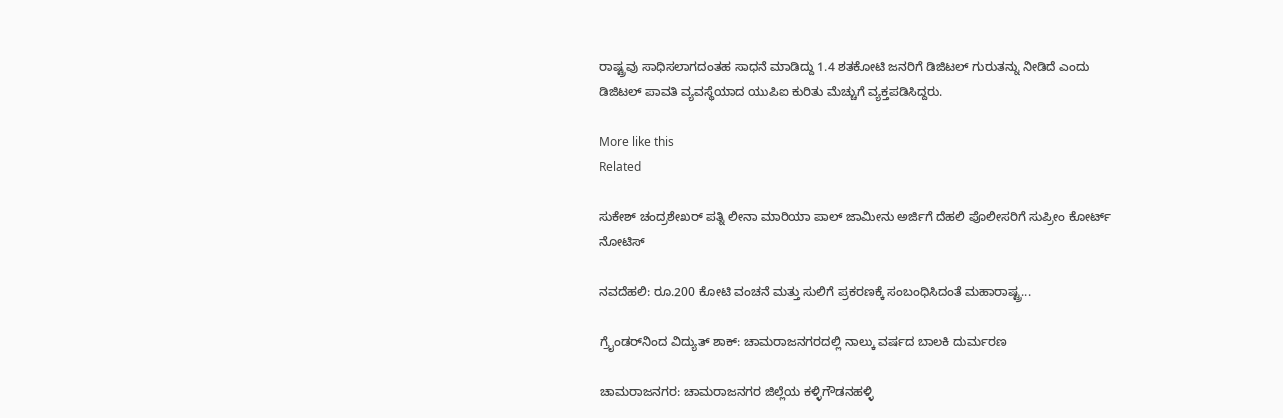ರಾಷ್ಟ್ರವು ಸಾಧಿಸಲಾಗದಂತಹ ಸಾಧನೆ ಮಾಡಿದ್ದು 1.4 ಶತಕೋಟಿ ಜನರಿಗೆ ಡಿಜಿಟಲ್ ಗುರುತನ್ನು ನೀಡಿದೆ ಎಂದು ಡಿಜಿಟಲ್ ಪಾವತಿ ವ್ಯವಸ್ಥೆಯಾದ ಯುಪಿಐ ಕುರಿತು ಮೆಚ್ಚುಗೆ ವ್ಯಕ್ತಪಡಿಸಿದ್ದರು.

More like this
Related

ಸುಕೇಶ್ ಚಂದ್ರಶೇಖರ್ ಪತ್ನಿ ಲೀನಾ ಮಾರಿಯಾ ಪಾಲ್ ಜಾಮೀನು ಅರ್ಜಿಗೆ ದೆಹಲಿ ಪೊಲೀಸರಿಗೆ ಸುಪ್ರೀಂ ಕೋರ್ಟ್ ನೋಟಿಸ್

ನವದೆಹಲಿ: ರೂ.200 ಕೋಟಿ ವಂಚನೆ ಮತ್ತು ಸುಲಿಗೆ ಪ್ರಕರಣಕ್ಕೆ ಸಂಬಂಧಿಸಿದಂತೆ ಮಹಾರಾಷ್ಟ್ರ...

ಗ್ರೈಂಡರ್‌ನಿಂದ ವಿದ್ಯುತ್ ಶಾಕ್: ಚಾಮರಾಜನಗರದಲ್ಲಿ ನಾಲ್ಕು ವರ್ಷದ ಬಾಲಕಿ ದುರ್ಮರಣ

ಚಾಮರಾಜನಗರ: ಚಾಮರಾಜನಗರ ಜಿಲ್ಲೆಯ ಕಳ್ಳಿಗೌಡನಹಳ್ಳಿ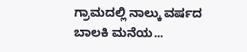ಗ್ರಾಮದಲ್ಲಿ ನಾಲ್ಕು ವರ್ಷದ ಬಾಲಕಿ ಮನೆಯ...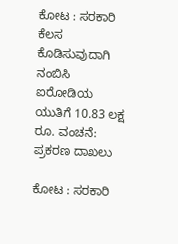ಕೋಟ : ಸರಕಾರಿ ಕೆಲಸ ಕೊಡಿಸುವುದಾಗಿ ನಂಬಿಸಿ ಐರೋಡಿಯ ಯುತಿಗೆ 10.83 ಲಕ್ಷ ರೂ. ವಂಚನೆ: ಪ್ರಕರಣ ದಾಖಲು

ಕೋಟ : ಸರಕಾರಿ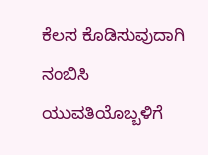ಕೆಲಸ ಕೊಡಿಸುವುದಾಗಿ ನಂಬಿಸಿ ಯುವತಿಯೊಬ್ಬಳಿಗೆ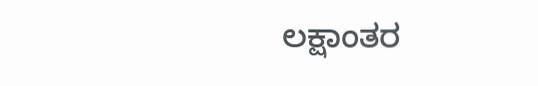ಲಕ್ಷಾಂತರ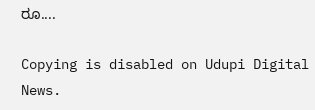ರೂ....

Copying is disabled on Udupi Digital News.